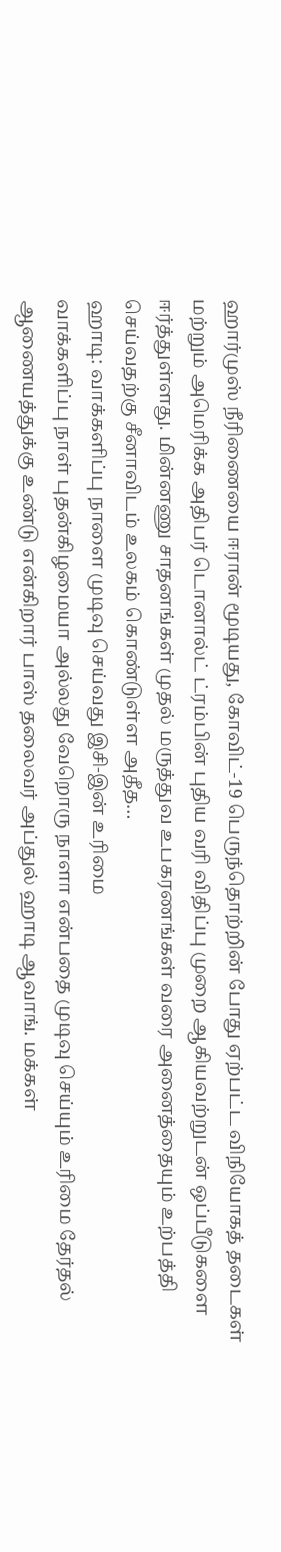ஹார்முஸ் நீரிணையை ஈரான் மூடியது, கோவிட்-19 பெருந்தொற்றின் போது ஏற்பட்ட விநியோகத் தடைகள் மற்றும் அமெரிக்க அதிபர் டொனால்ட் ட்ரம்பின் புதிய வரி விதிப்பு முறை ஆகியவற்றுடன் ஒப்பீடுகளை ஈர்த்துள்ளது. மின்னணு சாதனங்கள் முதல் மருத்துவ உபகரணங்கள் வரை அனைத்தையும் உற்பத்தி செய்வதற்கு சீனாவிடம் உலகம் கொண்டுள்ள அதீத…
ஹாடி: வாக்களிப்பு நாளை முடிவு செய்வது இசி-இன் உரிமை
வாக்களிப்பு நாள் புதன்கிழமையா அல்லது வேறொரு நாளா என்பதை முடிவு செய்யும் உரிமை தேர்தல் ஆணையத்துக்கு உண்டு என்கிறார் பாஸ் தலைவர் அப்துல் ஹாடி ஆவாங். மக்கள்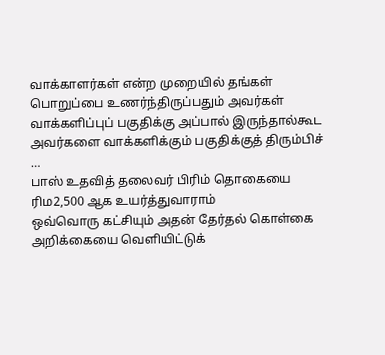வாக்காளர்கள் என்ற முறையில் தங்கள் பொறுப்பை உணர்ந்திருப்பதும் அவர்கள் வாக்களிப்புப் பகுதிக்கு அப்பால் இருந்தால்கூட அவர்களை வாக்களிக்கும் பகுதிக்குத் திரும்பிச் …
பாஸ் உதவித் தலைவர் பிரிம் தொகையை ரிம2,500 ஆக உயர்த்துவாராம்
ஒவ்வொரு கட்சியும் அதன் தேர்தல் கொள்கை அறிக்கையை வெளியிட்டுக்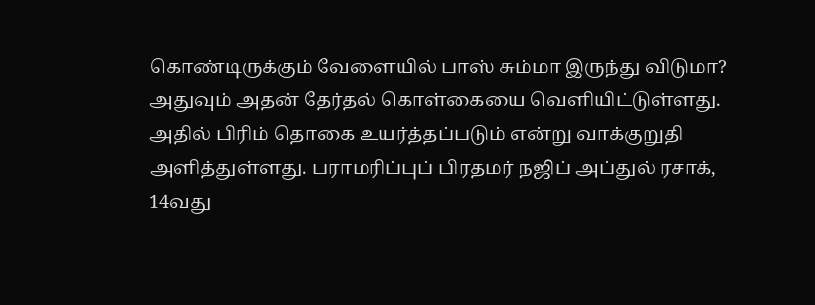கொண்டிருக்கும் வேளையில் பாஸ் சும்மா இருந்து விடுமா? அதுவும் அதன் தேர்தல் கொள்கையை வெளியிட்டுள்ளது. அதில் பிரிம் தொகை உயர்த்தப்படும் என்று வாக்குறுதி அளித்துள்ளது. பராமரிப்புப் பிரதமர் நஜிப் அப்துல் ரசாக், 14வது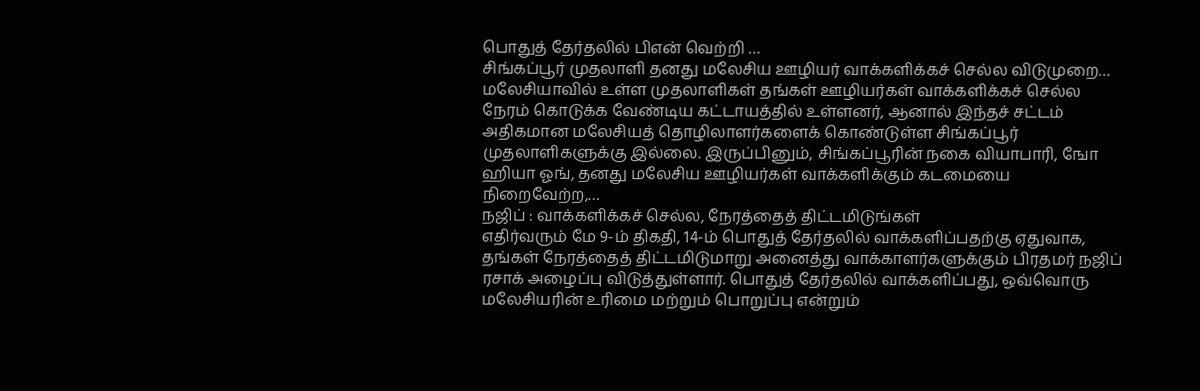பொதுத் தேர்தலில் பிஎன் வெற்றி …
சிங்கப்பூர் முதலாளி தனது மலேசிய ஊழியர் வாக்களிக்கச் செல்ல விடுமுறை…
மலேசியாவில் உள்ள முதலாளிகள் தங்கள் ஊழியர்கள் வாக்களிக்கச் செல்ல நேரம் கொடுக்க வேண்டிய கட்டாயத்தில் உள்ளனர், ஆனால் இந்தச் சட்டம் அதிகமான மலேசியத் தொழிலாளர்களைக் கொண்டுள்ள சிங்கப்பூர் முதலாளிகளுக்கு இல்லை. இருப்பினும், சிங்கப்பூரின் நகை வியாபாரி, ஙோ ஹியா ஓங், தனது மலேசிய ஊழியர்கள் வாக்களிக்கும் கடமையை நிறைவேற்ற,…
நஜிப் : வாக்களிக்கச் செல்ல, நேரத்தைத் திட்டமிடுங்கள்
எதிர்வரும் மே 9-ம் திகதி, 14-ம் பொதுத் தேர்தலில் வாக்களிப்பதற்கு ஏதுவாக, தங்கள் நேரத்தைத் திட்டமிடுமாறு அனைத்து வாக்காளர்களுக்கும் பிரதமர் நஜிப் ரசாக் அழைப்பு விடுத்துள்ளார். பொதுத் தேர்தலில் வாக்களிப்பது, ஒவ்வொரு மலேசியரின் உரிமை மற்றும் பொறுப்பு என்றும்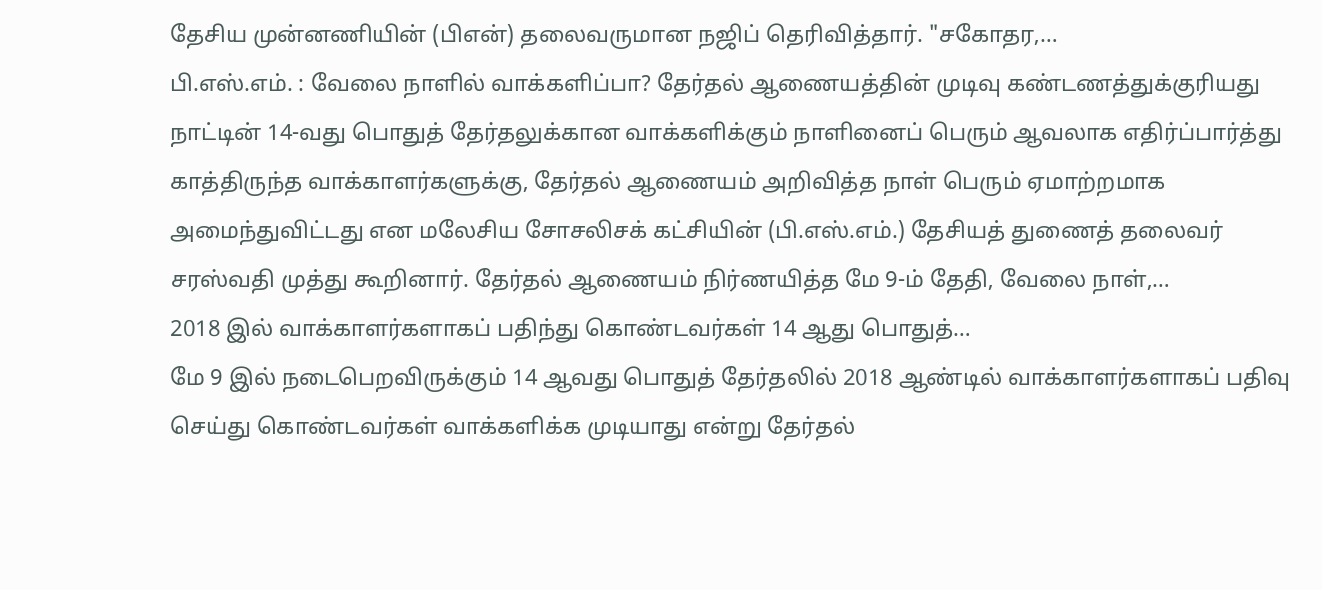தேசிய முன்னணியின் (பிஎன்) தலைவருமான நஜிப் தெரிவித்தார். "சகோதர,…
பி.எஸ்.எம். : வேலை நாளில் வாக்களிப்பா? தேர்தல் ஆணையத்தின் முடிவு கண்டணத்துக்குரியது
நாட்டின் 14-வது பொதுத் தேர்தலுக்கான வாக்களிக்கும் நாளினைப் பெரும் ஆவலாக எதிர்ப்பார்த்து காத்திருந்த வாக்காளர்களுக்கு, தேர்தல் ஆணையம் அறிவித்த நாள் பெரும் ஏமாற்றமாக அமைந்துவிட்டது என மலேசிய சோசலிசக் கட்சியின் (பி.எஸ்.எம்.) தேசியத் துணைத் தலைவர் சரஸ்வதி முத்து கூறினார். தேர்தல் ஆணையம் நிர்ணயித்த மே 9-ம் தேதி, வேலை நாள்,…
2018 இல் வாக்காளர்களாகப் பதிந்து கொண்டவர்கள் 14 ஆது பொதுத்…
மே 9 இல் நடைபெறவிருக்கும் 14 ஆவது பொதுத் தேர்தலில் 2018 ஆண்டில் வாக்காளர்களாகப் பதிவு செய்து கொண்டவர்கள் வாக்களிக்க முடியாது என்று தேர்தல்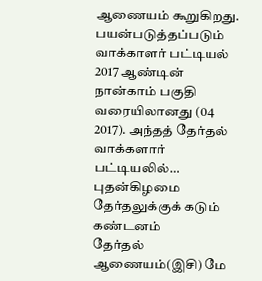ஆணையம் கூறுகிறது. பயன்படுத்தப்படும் வாக்காளர் பட்டியல் 2017 ஆண்டின் நான்காம் பகுதி வரையிலானது (04 2017). அந்தத் தேர்தல் வாக்களார் பட்டியலில்…
புதன்கிழமை தேர்தலுக்குக் கடும் கண்டனம்
தேர்தல் ஆணையம்(இசி) மே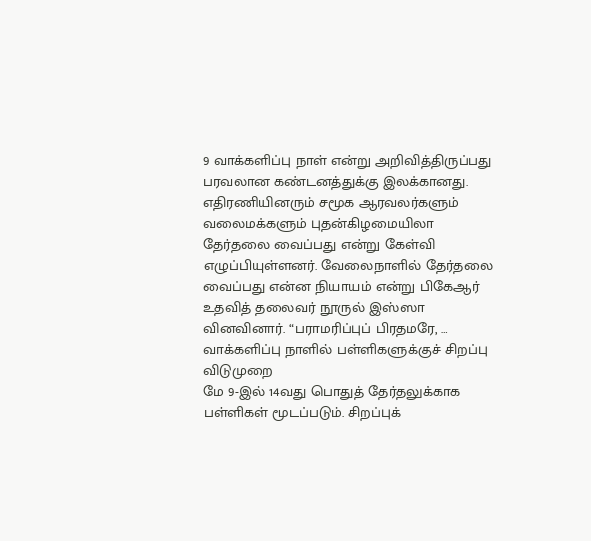9 வாக்களிப்பு நாள் என்று அறிவித்திருப்பது பரவலான கண்டனத்துக்கு இலக்கானது. எதிரணியினரும் சமூக ஆரவலர்களும் வலைமக்களும் புதன்கிழமையிலா தேர்தலை வைப்பது என்று கேள்வி எழுப்பியுள்ளனர். வேலைநாளில் தேர்தலை வைப்பது என்ன நியாயம் என்று பிகேஆர் உதவித் தலைவர் நூருல் இஸ்ஸா வினவினார். “பராமரிப்புப் பிரதமரே, …
வாக்களிப்பு நாளில் பள்ளிகளுக்குச் சிறப்பு விடுமுறை
மே 9-இல் 14வது பொதுத் தேர்தலுக்காக பள்ளிகள் மூடப்படும். சிறப்புக்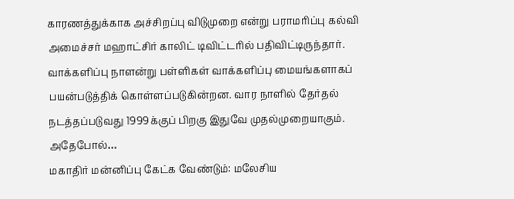காரணத்துக்காக அச்சிறப்பு விடுமுறை என்று பராமரிப்பு கல்வி அமைச்சர் மஹாட்சிர் காலிட் டிவிட்டரில் பதிவிட்டிருந்தார். வாக்களிப்பு நாளன்று பள்ளிகள் வாக்களிப்பு மையங்களாகப் பயன்படுத்திக் கொள்ளப்படுகின்றன. வார நாளில் தேர்தல் நடத்தப்படுவது 1999க்குப் பிறகு இதுவே முதல்முறையாகும். அதேபோல்…
மகாதிர் மன்னிப்பு கேட்க வேண்டும்: மலேசிய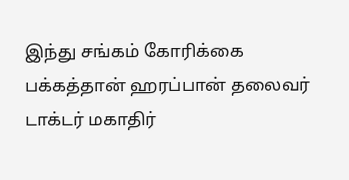இந்து சங்கம் கோரிக்கை
பக்கத்தான் ஹரப்பான் தலைவர் டாக்டர் மகாதிர்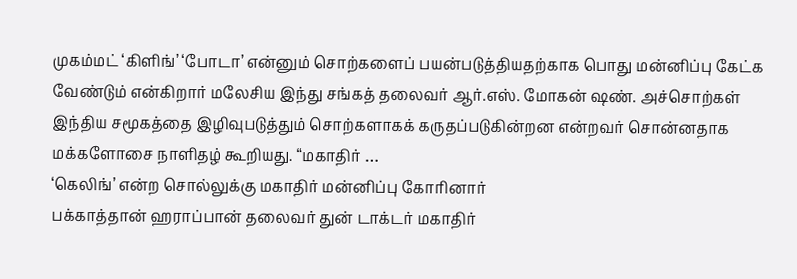முகம்மட் ‘கிளிங்’ ‘போடா’ என்னும் சொற்களைப் பயன்படுத்தியதற்காக பொது மன்னிப்பு கேட்க வேண்டும் என்கிறார் மலேசிய இந்து சங்கத் தலைவர் ஆர்.எஸ். மோகன் ஷண். அச்சொற்கள் இந்திய சமூகத்தை இழிவுபடுத்தும் சொற்களாகக் கருதப்படுகின்றன என்றவர் சொன்னதாக மக்களோசை நாளிதழ் கூறியது. “மகாதிர் …
‘கெலிங்’ என்ற சொல்லுக்கு மகாதிர் மன்னிப்பு கோரினார்
பக்காத்தான் ஹராப்பான் தலைவர் துன் டாக்டர் மகாதிர்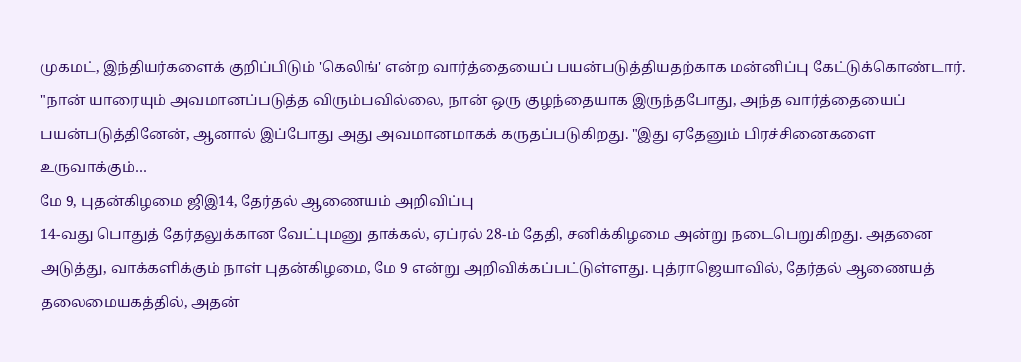முகமட், இந்தியர்களைக் குறிப்பிடும் 'கெலிங்' என்ற வார்த்தையைப் பயன்படுத்தியதற்காக மன்னிப்பு கேட்டுக்கொண்டார். "நான் யாரையும் அவமானப்படுத்த விரும்பவில்லை, நான் ஒரு குழந்தையாக இருந்தபோது, அந்த வார்த்தையைப் பயன்படுத்தினேன், ஆனால் இப்போது அது அவமானமாகக் கருதப்படுகிறது. "இது ஏதேனும் பிரச்சினைகளை உருவாக்கும்…
மே 9, புதன்கிழமை ஜிஇ14, தேர்தல் ஆணையம் அறிவிப்பு
14-வது பொதுத் தேர்தலுக்கான வேட்புமனு தாக்கல், ஏப்ரல் 28-ம் தேதி, சனிக்கிழமை அன்று நடைபெறுகிறது. அதனை அடுத்து, வாக்களிக்கும் நாள் புதன்கிழமை, மே 9 என்று அறிவிக்கப்பட்டுள்ளது. புத்ராஜெயாவில், தேர்தல் ஆணையத் தலைமையகத்தில், அதன்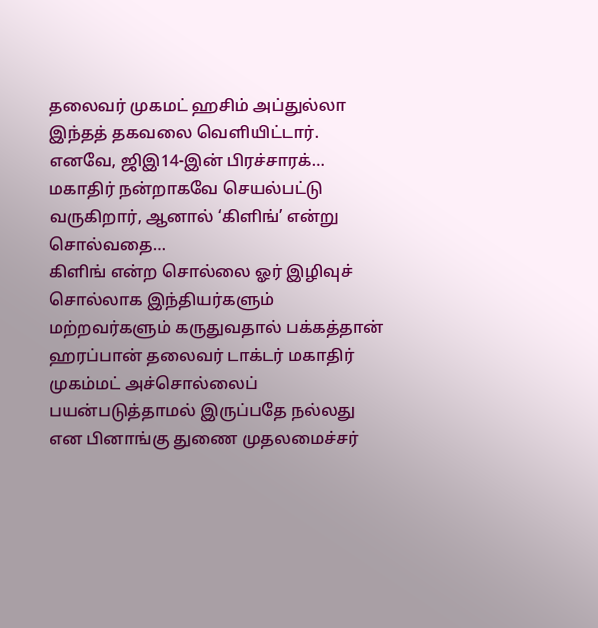தலைவர் முகமட் ஹசிம் அப்துல்லா இந்தத் தகவலை வெளியிட்டார். எனவே, ஜிஇ14-இன் பிரச்சாரக்…
மகாதிர் நன்றாகவே செயல்பட்டு வருகிறார், ஆனால் ‘கிளிங்’ என்று சொல்வதை…
கிளிங் என்ற சொல்லை ஓர் இழிவுச் சொல்லாக இந்தியர்களும் மற்றவர்களும் கருதுவதால் பக்கத்தான் ஹரப்பான் தலைவர் டாக்டர் மகாதிர் முகம்மட் அச்சொல்லைப் பயன்படுத்தாமல் இருப்பதே நல்லது என பினாங்கு துணை முதலமைச்சர்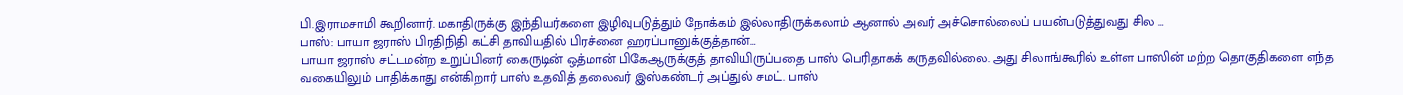பி.இராமசாமி கூறினார். மகாதிருக்கு இந்தியர்களை இழிவுபடுத்தும் நோக்கம் இல்லாதிருக்கலாம் ஆனால் அவர் அச்சொல்லைப் பயன்படுத்துவது சில …
பாஸ்: பாயா ஜராஸ் பிரதிநிதி கட்சி தாவியதில் பிரச்னை ஹரப்பானுக்குத்தான்…
பாயா ஜராஸ் சட்டமன்ற உறுப்பினர் கைருடின் ஒத்மான் பிகேஆருக்குத் தாவியிருப்பதை பாஸ் பெரிதாகக் கருதவில்லை. அது சிலாங்கூரில் உள்ள பாஸின் மற்ற தொகுதிகளை எந்த வகையிலும் பாதிக்காது என்கிறார் பாஸ் உதவித் தலைவர் இஸ்கண்டர் அப்துல் சமட். பாஸ்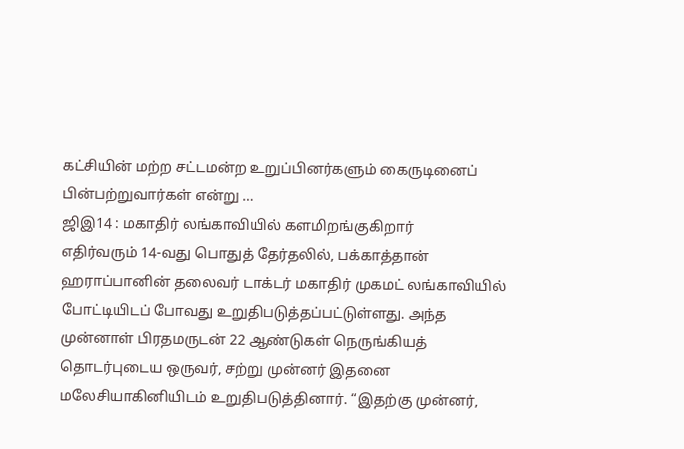கட்சியின் மற்ற சட்டமன்ற உறுப்பினர்களும் கைருடினைப் பின்பற்றுவார்கள் என்று …
ஜிஇ14 : மகாதிர் லங்காவியில் களமிறங்குகிறார்
எதிர்வரும் 14-வது பொதுத் தேர்தலில், பக்காத்தான் ஹராப்பானின் தலைவர் டாக்டர் மகாதிர் முகமட் லங்காவியில் போட்டியிடப் போவது உறுதிபடுத்தப்பட்டுள்ளது. அந்த முன்னாள் பிரதமருடன் 22 ஆண்டுகள் நெருங்கியத் தொடர்புடைய ஒருவர், சற்று முன்னர் இதனை மலேசியாகினியிடம் உறுதிபடுத்தினார். “இதற்கு முன்னர்,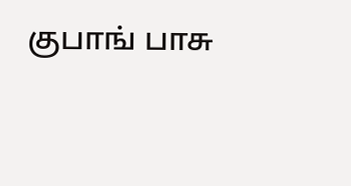குபாங் பாசு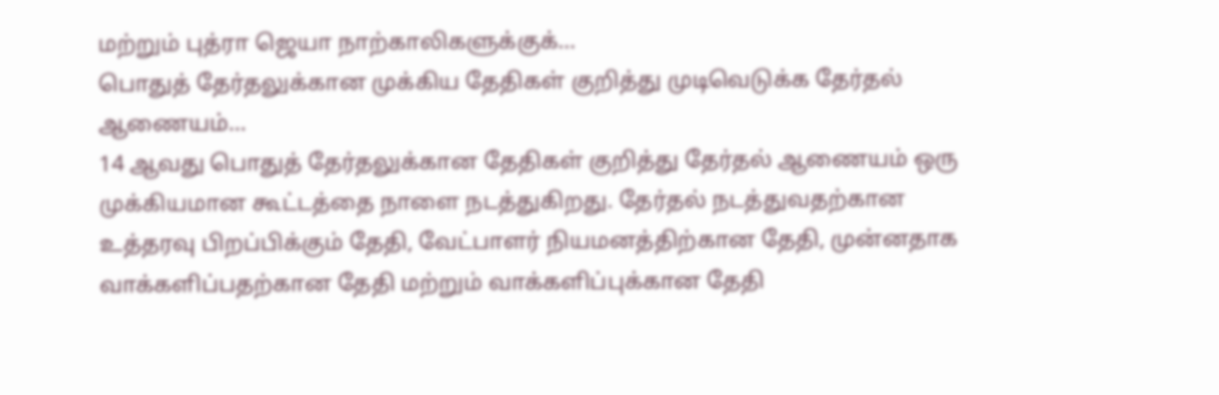மற்றும் புத்ரா ஜெயா நாற்காலிகளுக்குக்…
பொதுத் தேர்தலுக்கான முக்கிய தேதிகள் குறித்து முடிவெடுக்க தேர்தல் ஆணையம்…
14 ஆவது பொதுத் தேர்தலுக்கான தேதிகள் குறித்து தேர்தல் ஆணையம் ஒரு முக்கியமான கூட்டத்தை நாளை நடத்துகிறது. தேர்தல் நடத்துவதற்கான உத்தரவு பிறப்பிக்கும் தேதி, வேட்பாளர் நியமனத்திற்கான தேதி, முன்னதாக வாக்களிப்பதற்கான தேதி மற்றும் வாக்களிப்புக்கான தேதி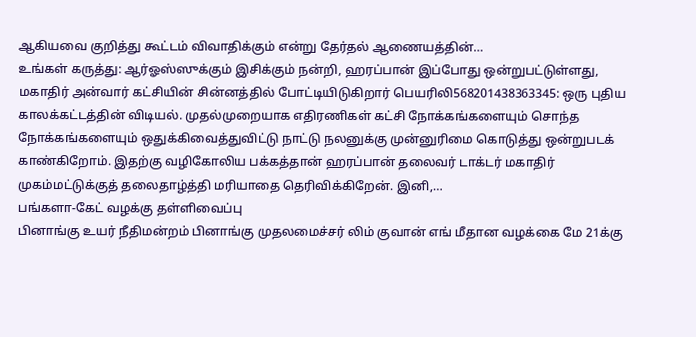ஆகியவை குறித்து கூட்டம் விவாதிக்கும் என்று தேர்தல் ஆணையத்தின்…
உங்கள் கருத்து: ஆர்ஓஸ்ஸுக்கும் இசிக்கும் நன்றி, ஹரப்பான் இப்போது ஒன்றுபட்டுள்ளது,
மகாதிர் அன்வார் கட்சியின் சின்னத்தில் போட்டியிடுகிறார் பெயரிலி568201438363345: ஒரு புதிய காலக்கட்டத்தின் விடியல். முதல்முறையாக எதிரணிகள் கட்சி நோக்கங்களையும் சொந்த நோக்கங்களையும் ஒதுக்கிவைத்துவிட்டு நாட்டு நலனுக்கு முன்னுரிமை கொடுத்து ஒன்றுபடக் காண்கிறோம். இதற்கு வழிகோலிய பக்கத்தான் ஹரப்பான் தலைவர் டாக்டர் மகாதிர் முகம்மட்டுக்குத் தலைதாழ்த்தி மரியாதை தெரிவிக்கிறேன். இனி,…
பங்களா-கேட் வழக்கு தள்ளிவைப்பு
பினாங்கு உயர் நீதிமன்றம் பினாங்கு முதலமைச்சர் லிம் குவான் எங் மீதான வழக்கை மே 21க்கு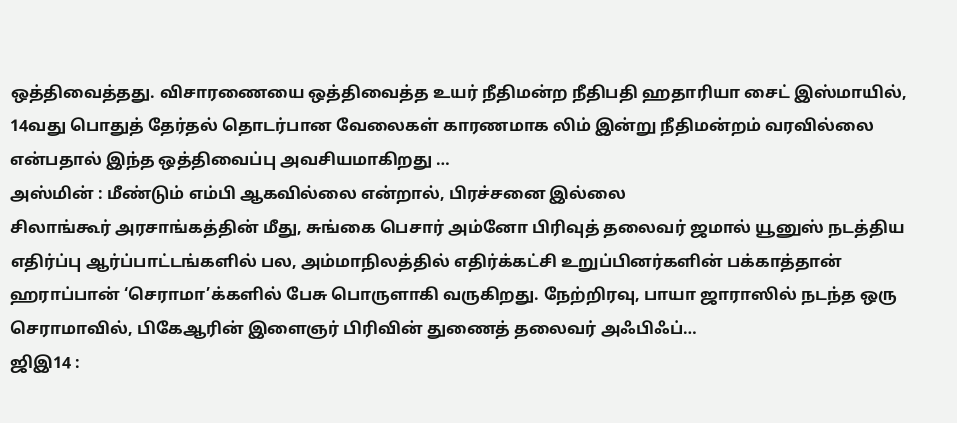ஒத்திவைத்தது. விசாரணையை ஒத்திவைத்த உயர் நீதிமன்ற நீதிபதி ஹதாரியா சைட் இஸ்மாயில், 14வது பொதுத் தேர்தல் தொடர்பான வேலைகள் காரணமாக லிம் இன்று நீதிமன்றம் வரவில்லை என்பதால் இந்த ஒத்திவைப்பு அவசியமாகிறது …
அஸ்மின் : மீண்டும் எம்பி ஆகவில்லை என்றால், பிரச்சனை இல்லை
சிலாங்கூர் அரசாங்கத்தின் மீது, சுங்கை பெசார் அம்னோ பிரிவுத் தலைவர் ஜமால் யூனுஸ் நடத்திய எதிர்ப்பு ஆர்ப்பாட்டங்களில் பல, அம்மாநிலத்தில் எதிர்க்கட்சி உறுப்பினர்களின் பக்காத்தான் ஹராப்பான் ‘செராமா’க்களில் பேசு பொருளாகி வருகிறது. நேற்றிரவு, பாயா ஜாராஸில் நடந்த ஒரு செராமாவில், பிகேஆரின் இளைஞர் பிரிவின் துணைத் தலைவர் அஃபிஃப்…
ஜிஇ14 :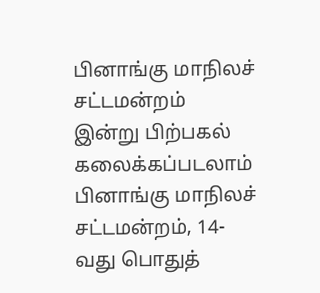பினாங்கு மாநிலச் சட்டமன்றம் இன்று பிற்பகல் கலைக்கப்படலாம்
பினாங்கு மாநிலச் சட்டமன்றம், 14-வது பொதுத்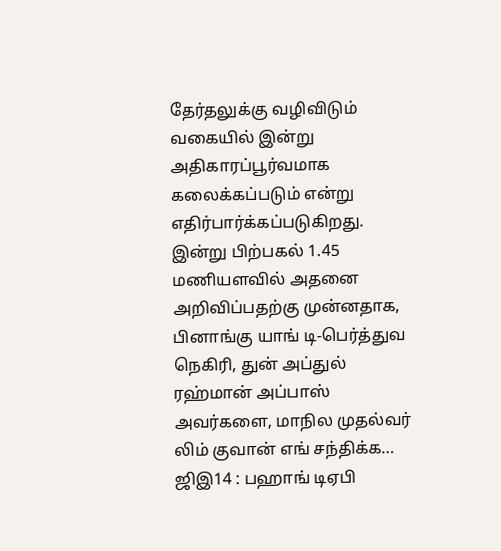தேர்தலுக்கு வழிவிடும் வகையில் இன்று அதிகாரப்பூர்வமாக கலைக்கப்படும் என்று எதிர்பார்க்கப்படுகிறது. இன்று பிற்பகல் 1.45 மணியளவில் அதனை அறிவிப்பதற்கு முன்னதாக, பினாங்கு யாங் டி-பெர்த்துவ நெகிரி, துன் அப்துல் ரஹ்மான் அப்பாஸ் அவர்களை, மாநில முதல்வர் லிம் குவான் எங் சந்திக்க…
ஜிஇ14 : பஹாங் டிஏபி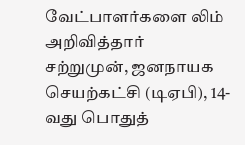வேட்பாளர்களை லிம் அறிவித்தார்
சற்றுமுன், ஜனநாயக செயற்கட்சி (டிஏபி), 14-வது பொதுத்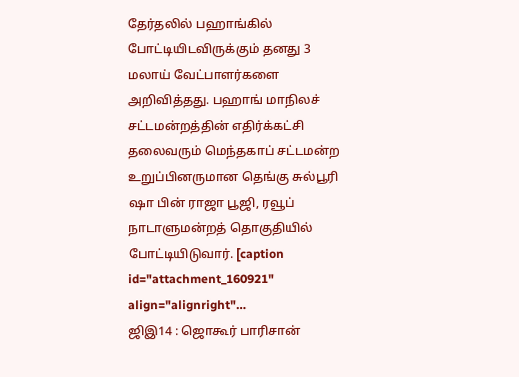தேர்தலில் பஹாங்கில் போட்டியிடவிருக்கும் தனது 3 மலாய் வேட்பாளர்களை அறிவித்தது. பஹாங் மாநிலச் சட்டமன்றத்தின் எதிர்க்கட்சி தலைவரும் மெந்தகாப் சட்டமன்ற உறுப்பினருமான தெங்கு சுல்பூரி ஷா பின் ராஜா பூஜி, ரவூப் நாடாளுமன்றத் தொகுதியில் போட்டியிடுவார். [caption id="attachment_160921" align="alignright"…
ஜிஇ14 : ஜொகூர் பாரிசான்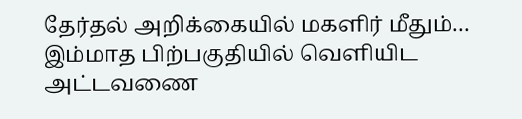தேர்தல் அறிக்கையில் மகளிர் மீதும்…
இம்மாத பிற்பகுதியில் வெளியிட அட்டவணை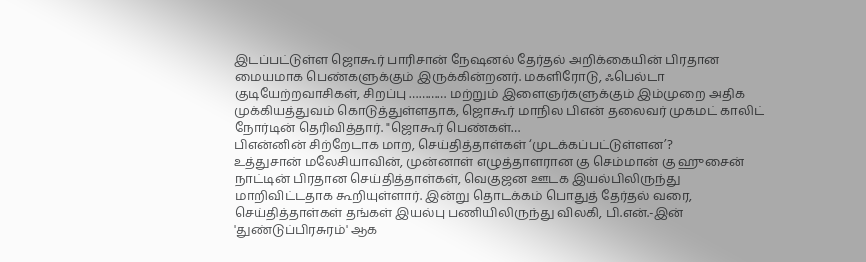இடப்பட்டுள்ள ஜொகூர் பாரிசான் நேஷனல் தேர்தல் அறிக்கையின் பிரதான மையமாக பெண்களுக்கும் இருக்கின்றனர். மகளிரோடு, ஃபெல்டா குடியேற்றவாசிகள், சிறப்பு ………… மற்றும் இளைஞர்களுக்கும் இம்முறை அதிக முக்கியத்துவம் கொடுத்துள்ளதாக, ஜொகூர் மாநில பிஎன் தலைவர் முகமட் காலிட் நோர்டின் தெரிவித்தார். "ஜொகூர் பெண்கள்…
பிஎன்னின் சிற்றேடாக மாற, செய்தித்தாள்கள் ‘முடக்கப்பட்டுள்ளன’?
உத்துசான் மலேசியாவின், முன்னாள் எழுத்தாளரான கு செம்மான் கு ஹுசைன் நாட்டின் பிரதான செய்தித்தாள்கள், வெகுஜன ஊடக இயல்பிலிருந்து மாறிவிட்டதாக கூறியுள்ளார். இன்று தொடக்கம் பொதுத் தேர்தல் வரை, செய்தித்தாள்கள் தங்கள் இயல்பு பணியிலிருந்து விலகி, பி.என்.-இன் 'துண்டுப்பிரசுரம்' ஆக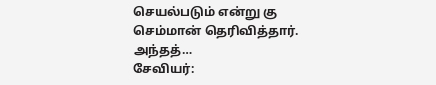செயல்படும் என்று கு செம்மான் தெரிவித்தார். அந்தத்…
சேவியர்: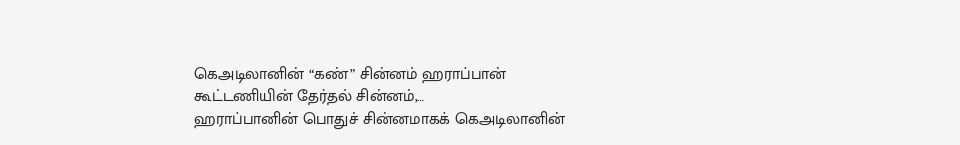கெஅடிலானின் “கண்” சின்னம் ஹராப்பான் கூட்டணியின் தேர்தல் சின்னம்,…
ஹராப்பானின் பொதுச் சின்னமாகக் கெஅடிலானின்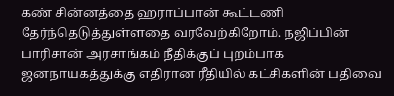கண் சின்னத்தை ஹராப்பான் கூட்டணி தேர்ந்தெடுத்துள்ளதை வரவேற்கிறோம். நஜிப்பின் பாரிசான் அரசாங்கம் நீதிக்குப் புறம்பாக ஜனநாயகத்துக்கு எதிரான ரீதியில் கட்சிகளின் பதிவை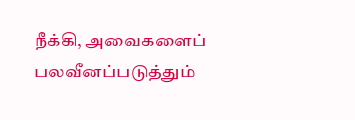நீக்கி, அவைகளைப் பலவீனப்படுத்தும்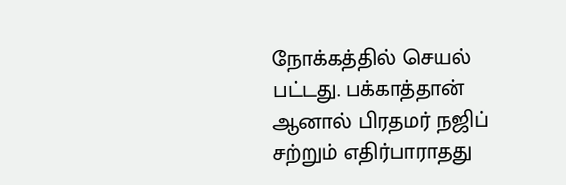நோக்கத்தில் செயல் பட்டது. பக்காத்தான் ஆனால் பிரதமர் நஜிப் சற்றும் எதிர்பாராதது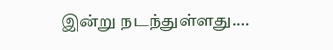இன்று நடந்துள்ளது.…